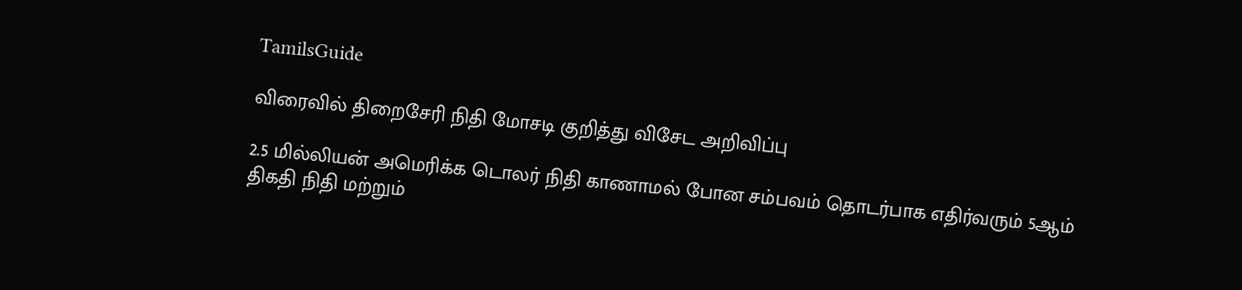TamilsGuide

விரைவில் திறைசேரி நிதி மோசடி குறித்து விசேட அறிவிப்பு

2.5 மில்லியன் அமெரிக்க டொலர் நிதி காணாமல் போன சம்பவம் தொடர்பாக எதிர்வரும் 5ஆம் திகதி நிதி மற்றும்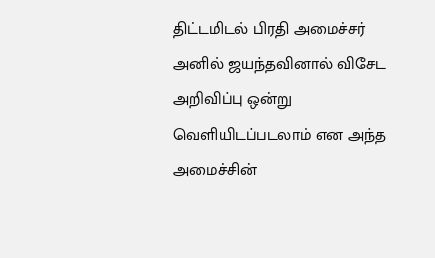திட்டமிடல் பிரதி அமைச்சர் அனில் ஜயந்தவினால் விசேட அறிவிப்பு ஒன்று வெளியிடப்படலாம் என அந்த அமைச்சின்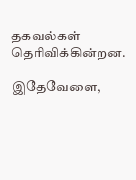தகவல்கள் தெரிவிக்கின்றன.

இதேவேளை,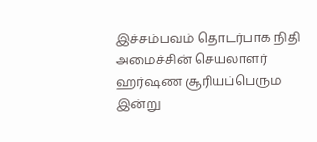இச்சம்பவம் தொடர்பாக நிதி அமைச்சின் செயலாளர் ஹர்ஷண சூரியப்பெரும இன்று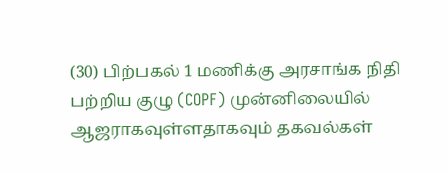(30) பிற்பகல் 1 மணிக்கு அரசாங்க நிதி பற்றிய குழு (COPF) முன்னிலையில் ஆஜராகவுள்ளதாகவும் தகவல்கள்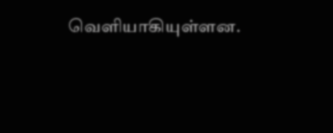வெளியாகியுள்ளன.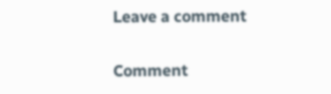Leave a comment

Comment